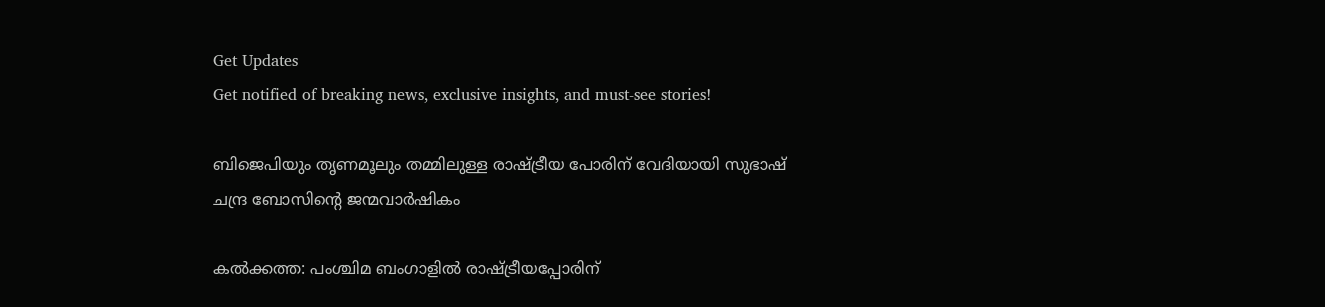Get Updates
Get notified of breaking news, exclusive insights, and must-see stories!

ബിജെപിയും തൃണമൂലും തമ്മിലുള്ള രാഷ്ട്രീയ പോരിന് വേദിയായി സുഭാഷ് ചന്ദ്ര ബോസിന്‍റെ ജന്മവാര്‍ഷികം

കല്‍ക്കത്ത: പംശ്ചിമ ബംഗാളില്‍ രാഷ്ട്രീയപ്പോരിന്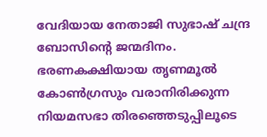വേദിയായ നേതാജി സുഭാഷ് ചന്ദ്ര ബോസിന്‍റെ ജന്മദിനം. ഭരണകക്ഷിയായ തൃണമൂല്‍ കോണ്‍ഗ്രസും വരാനിരിക്കുന്ന നിയമസഭാ തിരഞ്ഞെടുപ്പിലൂടെ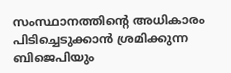സംസ്ഥാനത്തിന്‍റെ അധികാരം പിടിച്ചെടുക്കാന്‍ ശ്രമിക്കുന്ന ബിജെപിയും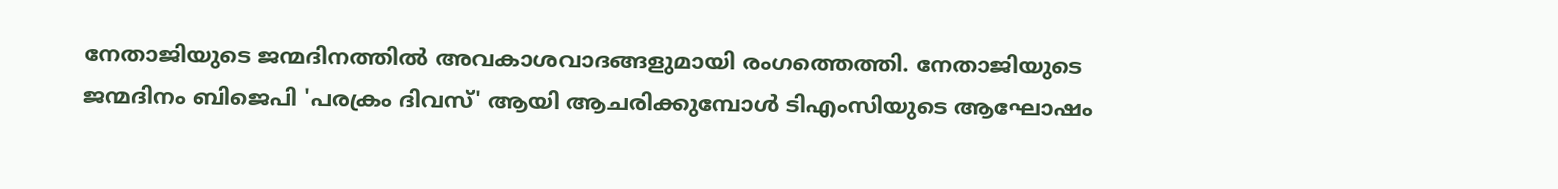നേതാജിയുടെ ജന്മദിനത്തില്‍ അവകാശവാദങ്ങളുമായി രംഗത്തെത്തി. നേതാജിയുടെ ജന്മദിനം ബിജെപി 'പരക്രം ദിവസ്' ആയി ആചരിക്കുമ്പോള്‍ ടിഎംസിയുടെ ആഘോഷം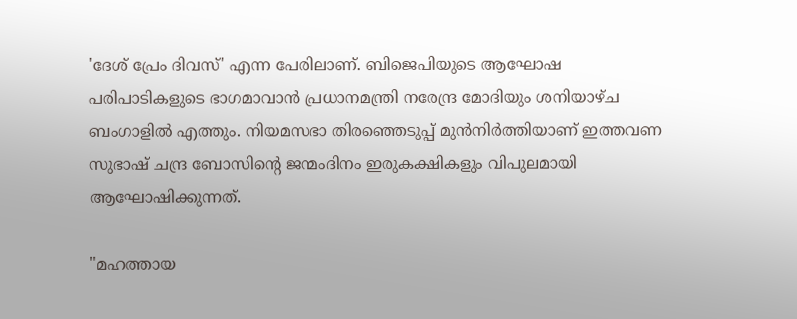'ദേശ് പ്രേം ദിവസ്' എന്ന പേരിലാണ്. ബിജെപിയുടെ ആഘോഷ പരിപാടികളുടെ ഭാഗമാവാന്‍ പ്രധാനമന്ത്രി നരേന്ദ്ര മോദിയും ശനിയാഴ്ച ബംഗാളില്‍ എത്തും. നിയമസഭാ തിരഞ്ഞെടുപ്പ് മുന്‍നിര്‍ത്തിയാണ് ഇത്തവണ സുഭാഷ് ചന്ദ്ര ബോസിന്‍റെ ജന്മംദിനം ഇരുകക്ഷികളും വിപുലമായി ആഘോഷിക്കുന്നത്.

"മഹത്തായ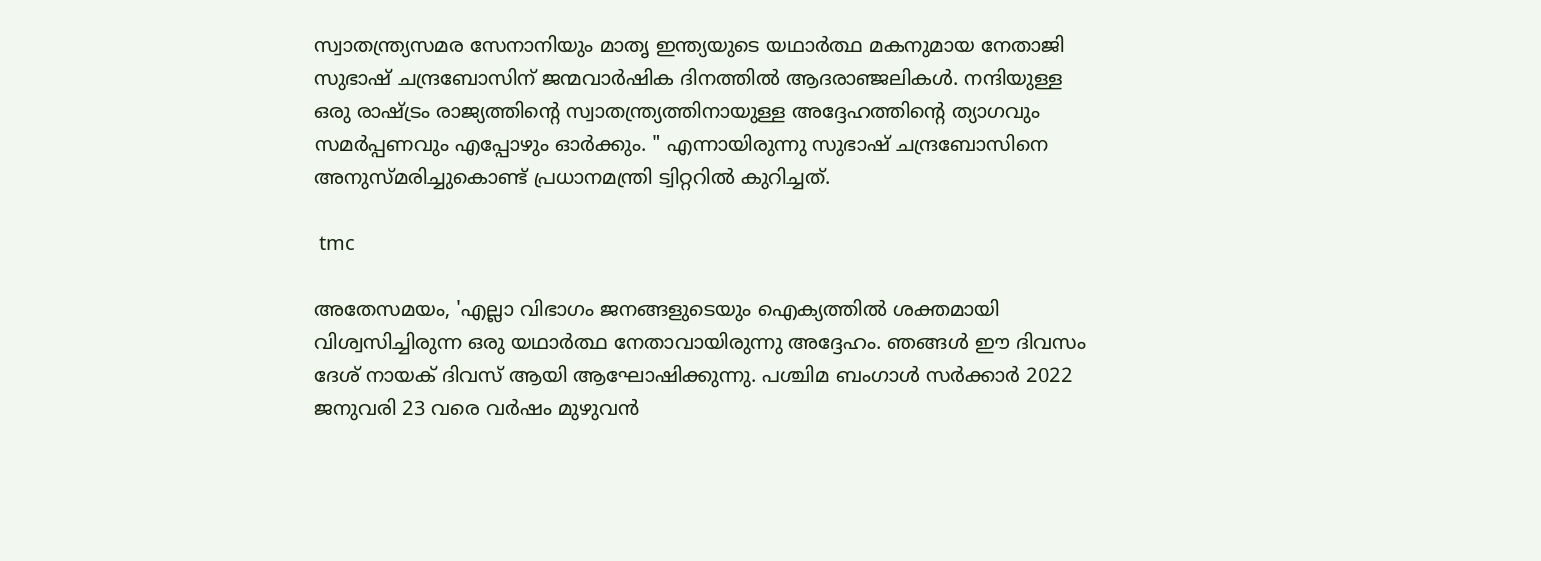സ്വാതന്ത്ര്യസമര സേനാനിയും മാതൃ ഇന്ത്യയുടെ യഥാർത്ഥ മകനുമായ നേതാജി സുഭാഷ് ചന്ദ്രബോസിന് ജന്മവാർഷിക ദിനത്തിൽ ആദരാഞ്ജലികൾ. നന്ദിയുള്ള ഒരു രാഷ്ട്രം രാജ്യത്തിന്റെ സ്വാതന്ത്ര്യത്തിനായുള്ള അദ്ദേഹത്തിന്റെ ത്യാഗവും സമർപ്പണവും എപ്പോഴും ഓർക്കും. " എന്നായിരുന്നു സുഭാഷ് ചന്ദ്രബോസിനെ അനുസ്മരിച്ചുകൊണ്ട് പ്രധാനമന്ത്രി ട്വിറ്ററില്‍ കുറിച്ചത്.

 tmc

അതേസമയം, 'എല്ലാ വിഭാഗം ജനങ്ങളുടെയും ഐക്യത്തിൽ ശക്തമായി വിശ്വസിച്ചിരുന്ന ഒരു യഥാർത്ഥ നേതാവായിരുന്നു അദ്ദേഹം. ഞങ്ങൾ ഈ ദിവസം ദേശ് നായക് ദിവസ് ആയി ആഘോഷിക്കുന്നു. പശ്ചിമ ബംഗാൾ സർക്കാർ 2022 ജനുവരി 23 വരെ വർഷം മുഴുവൻ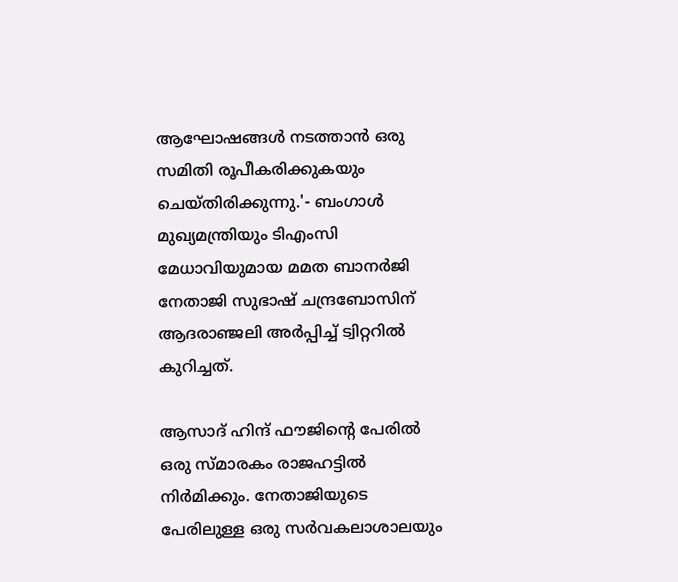ആഘോഷങ്ങൾ നടത്താൻ ഒരു സമിതി രൂപീകരിക്കുകയും ചെയ്തിരിക്കുന്നു.'- ബംഗാൾ മുഖ്യമന്ത്രിയും ടിഎംസി മേധാവിയുമായ മമത ബാനർജി നേതാജി സുഭാഷ് ചന്ദ്രബോസിന് ആദരാഞ്ജലി അർപ്പിച്ച് ട്വിറ്ററില്‍ കുറിച്ചത്.

ആസാദ് ഹിന്ദ് ഫൗജിന്റെ പേരിൽ ഒരു സ്മാരകം രാജഹട്ടിൽ നിർമിക്കും. നേതാജിയുടെ പേരിലുള്ള ഒരു സർവകലാശാലയും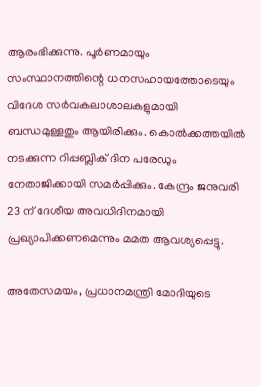ആരംഭിക്കുന്നു. പൂർണമായും സംസ്ഥാനത്തിന്റെ ധനസഹായത്തോടെയും വിദേശ സർവകലാശാലകളുമായി ബന്ധമുള്ളതും ആയിരിക്കും. കൊൽക്കത്തയിൽ നടക്കുന്ന റിപ്പബ്ലിക് ദിന പരേഡും നേതാജിക്കായി സമർപ്പിക്കും. കേന്ദ്രം ജനുവരി 23 ന് ദേശീയ അവധിദിനമായി പ്രഖ്യാപിക്കണമെന്നും മമത ആവശ്യപ്പെട്ടു.

അതേസമയം, പ്രധാനമന്ത്രി മോദിയുടെ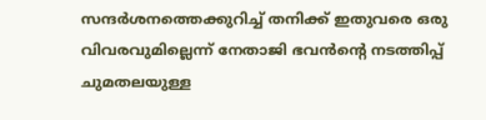സന്ദർശനത്തെക്കുറിച്ച് തനിക്ക് ഇതുവരെ ഒരു വിവരവുമില്ലെന്ന് നേതാജി ഭവൻന്‍റെ നടത്തിപ്പ് ചുമതലയുള്ള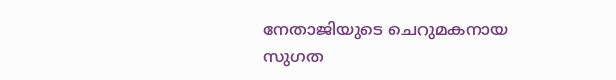നേതാജിയുടെ ചെറുമകനായ സുഗത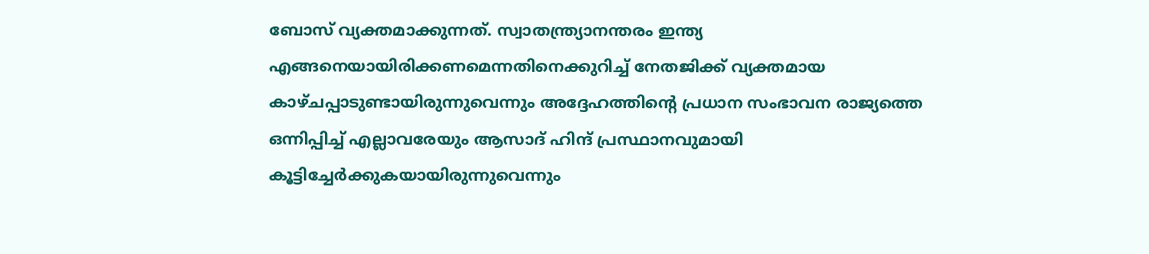ബോസ് വ്യക്തമാക്കുന്നത്. സ്വാതന്ത്ര്യാനന്തരം ഇന്ത്യ എങ്ങനെയായിരിക്കണമെന്നതിനെക്കുറിച്ച് നേതജിക്ക് വ്യക്തമായ കാഴ്ചപ്പാടുണ്ടായിരുന്നുവെന്നും അദ്ദേഹത്തിന്റെ പ്രധാന സംഭാവന രാജ്യത്തെ ഒന്നിപ്പിച്ച് എല്ലാവരേയും ആസാദ് ഹിന്ദ് പ്രസ്ഥാനവുമായി കൂട്ടിച്ചേർക്കുകയായിരുന്നുവെന്നും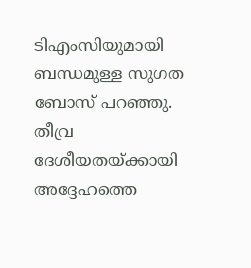ടിഎംസിയുമായി ബന്ധമുള്ള സുഗത ബോസ് പറഞ്ഞു. തീവ്ര ദേശീയതയ്ക്കായി അദ്ദേഹത്തെ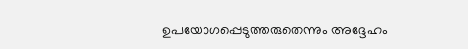ഉപയോഗപ്പെടുത്തരുതെന്നും അദ്ദേഹം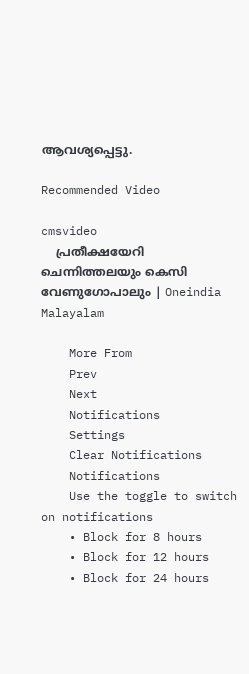ആവശ്യപ്പെട്ടു.

Recommended Video

cmsvideo
    പ്രതീക്ഷയേറി ചെന്നിത്തലയും കെസി വേണുഗോപാലും | Oneindia Malayalam

    More From
    Prev
    Next
    Notifications
    Settings
    Clear Notifications
    Notifications
    Use the toggle to switch on notifications
    • Block for 8 hours
    • Block for 12 hours
    • Block for 24 hours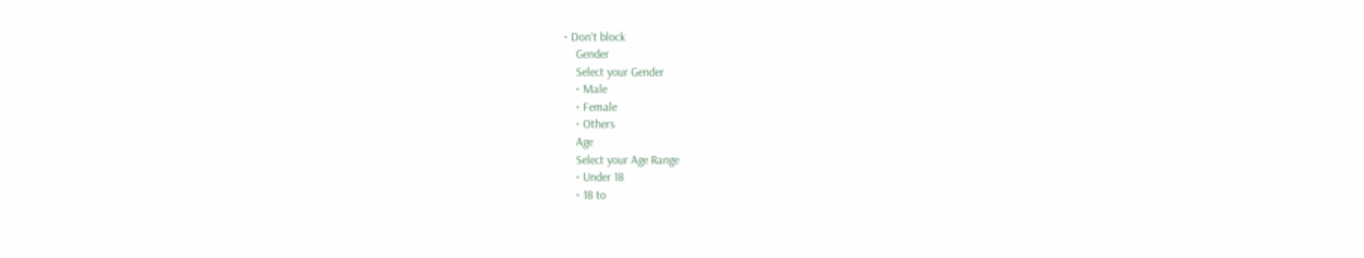• Don't block
    Gender
    Select your Gender
    • Male
    • Female
    • Others
    Age
    Select your Age Range
    • Under 18
    • 18 to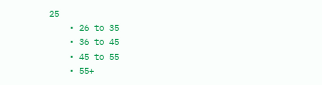25
    • 26 to 35
    • 36 to 45
    • 45 to 55
    • 55+